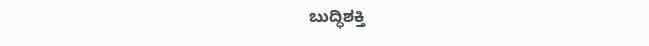ಬುದ್ಧಿಶಕ್ತಿ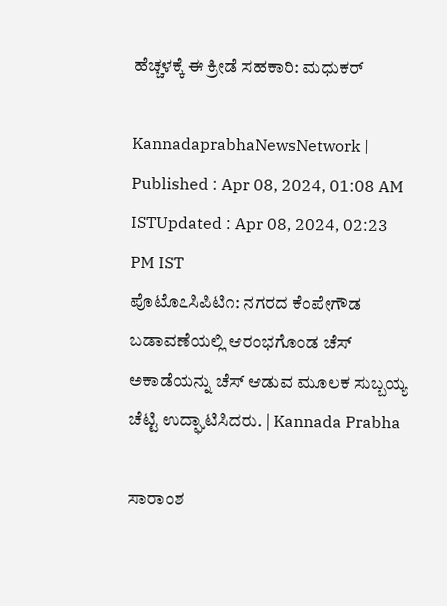ಹೆಚ್ಚಳಕ್ಕೆ ಈ ಕ್ರೀಡೆ ಸಹಕಾರಿ: ಮಧುಕರ್

KannadaprabhaNewsNetwork |
Published : Apr 08, 2024, 01:08 AM ISTUpdated : Apr 08, 2024, 02:23 PM IST
ಪೊಟೊ೭ಸಿಪಿಟಿ೧: ನಗರದ ಕೆಂಪೇಗೌಡ ಬಡಾವಣೆಯಲ್ಲಿ ಆರಂಭಗೊಂಡ ಚೆಸ್ ಅಕಾಡೆಯನ್ನು ಚೆಸ್ ಆಡುವ ಮೂಲಕ ಸುಬ್ಬಯ್ಯ ಚೆಟ್ಟಿ ಉದ್ಘಾಟಿಸಿದರು. | Kannada Prabha

ಸಾರಾಂಶ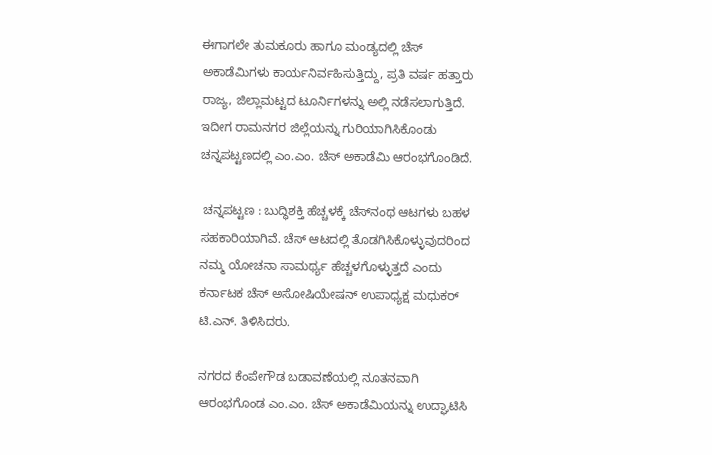ಈಗಾಗಲೇ ತುಮಕೂರು ಹಾಗೂ ಮಂಡ್ಯದಲ್ಲಿ ಚೆಸ್ ಅಕಾಡೆಮಿಗಳು ಕಾರ್ಯನಿರ್ವಹಿಸುತ್ತಿದ್ದು, ಪ್ರತಿ ವರ್ಷ ಹತ್ತಾರು ರಾಜ್ಯ, ಜಿಲ್ಲಾಮಟ್ಟದ ಟೂರ್ನಿಗಳನ್ನು ಅಲ್ಲಿ ನಡೆಸಲಾಗುತ್ತಿದೆ. ಇದೀಗ ರಾಮನಗರ ಜಿಲ್ಲೆಯನ್ನು ಗುರಿಯಾಗಿಸಿಕೊಂಡು ಚನ್ನಪಟ್ಟಣದಲ್ಲಿ ಎಂ.ಎಂ. ಚೆಸ್ ಅಕಾಡೆಮಿ ಆರಂಭಗೊಂಡಿದೆ.

 ಚನ್ನಪಟ್ಟಣ : ಬುದ್ಧಿಶಕ್ತಿ ಹೆಚ್ಚಳಕ್ಕೆ ಚೆಸ್‌ನಂಥ ಆಟಗಳು ಬಹಳ ಸಹಕಾರಿಯಾಗಿವೆ. ಚೆಸ್ ಆಟದಲ್ಲಿ ತೊಡಗಿಸಿಕೊಳ್ಳುವುದರಿಂದ ನಮ್ಮ ಯೋಚನಾ ಸಾಮರ್ಥ್ಯ ಹೆಚ್ಚಳಗೊಳ್ಳುತ್ತದೆ ಎಂದು ಕರ್ನಾಟಕ ಚೆಸ್ ಅಸೋಷಿಯೇಷನ್ ಉಪಾಧ್ಯಕ್ಷ ಮಧುಕರ್ ಟಿ.ಎನ್. ತಿಳಿಸಿದರು.

ನಗರದ ಕೆಂಪೇಗೌಡ ಬಡಾವಣೆಯಲ್ಲಿ ನೂತನವಾಗಿ ಆರಂಭಗೊಂಡ ಎಂ.ಎಂ. ಚೆಸ್ ಅಕಾಡೆಮಿಯನ್ನು ಉದ್ಘಾಟಿಸಿ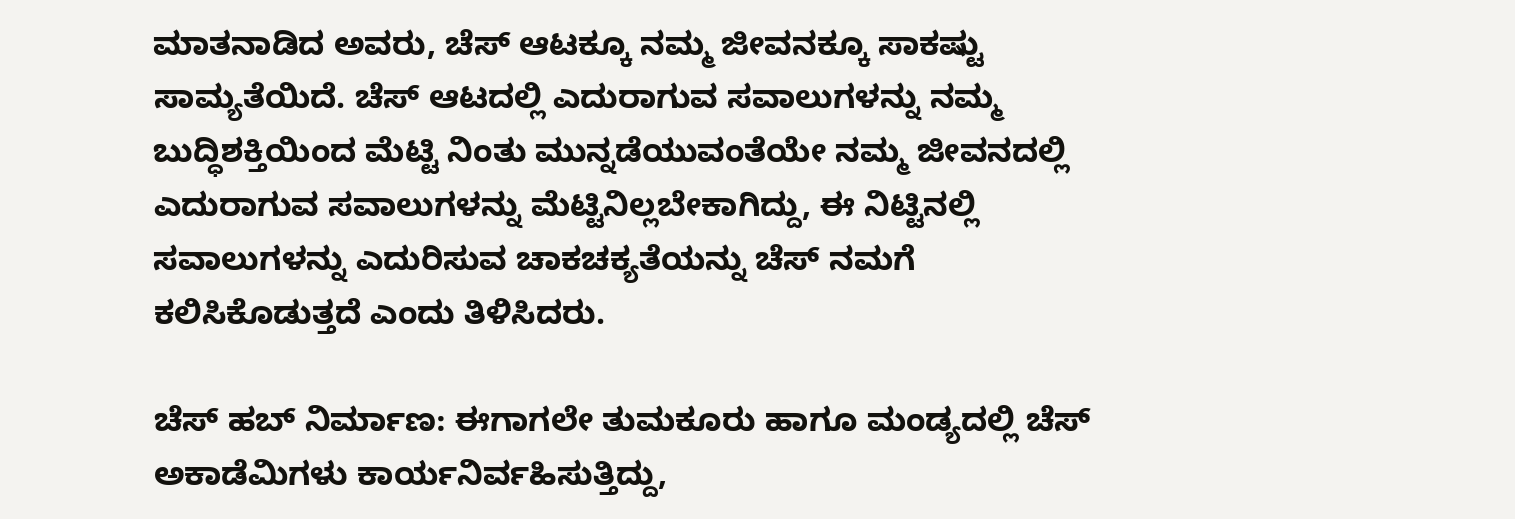ಮಾತನಾಡಿದ ಅವರು, ಚೆಸ್ ಆಟಕ್ಕೂ ನಮ್ಮ ಜೀವನಕ್ಕೂ ಸಾಕಷ್ಟು ಸಾಮ್ಯತೆಯಿದೆ. ಚೆಸ್ ಆಟದಲ್ಲಿ ಎದುರಾಗುವ ಸವಾಲುಗಳನ್ನು ನಮ್ಮ ಬುದ್ಧಿಶಕ್ತಿಯಿಂದ ಮೆಟ್ಟಿ ನಿಂತು ಮುನ್ನಡೆಯುವಂತೆಯೇ ನಮ್ಮ ಜೀವನದಲ್ಲಿ ಎದುರಾಗುವ ಸವಾಲುಗಳನ್ನು ಮೆಟ್ಟಿನಿಲ್ಲಬೇಕಾಗಿದ್ದು, ಈ ನಿಟ್ಟಿನಲ್ಲಿ ಸವಾಲುಗಳನ್ನು ಎದುರಿಸುವ ಚಾಕಚಕ್ಯತೆಯನ್ನು ಚೆಸ್ ನಮಗೆ ಕಲಿಸಿಕೊಡುತ್ತದೆ ಎಂದು ತಿಳಿಸಿದರು.

ಚೆಸ್ ಹಬ್ ನಿರ್ಮಾಣ: ಈಗಾಗಲೇ ತುಮಕೂರು ಹಾಗೂ ಮಂಡ್ಯದಲ್ಲಿ ಚೆಸ್ ಅಕಾಡೆಮಿಗಳು ಕಾರ್ಯನಿರ್ವಹಿಸುತ್ತಿದ್ದು,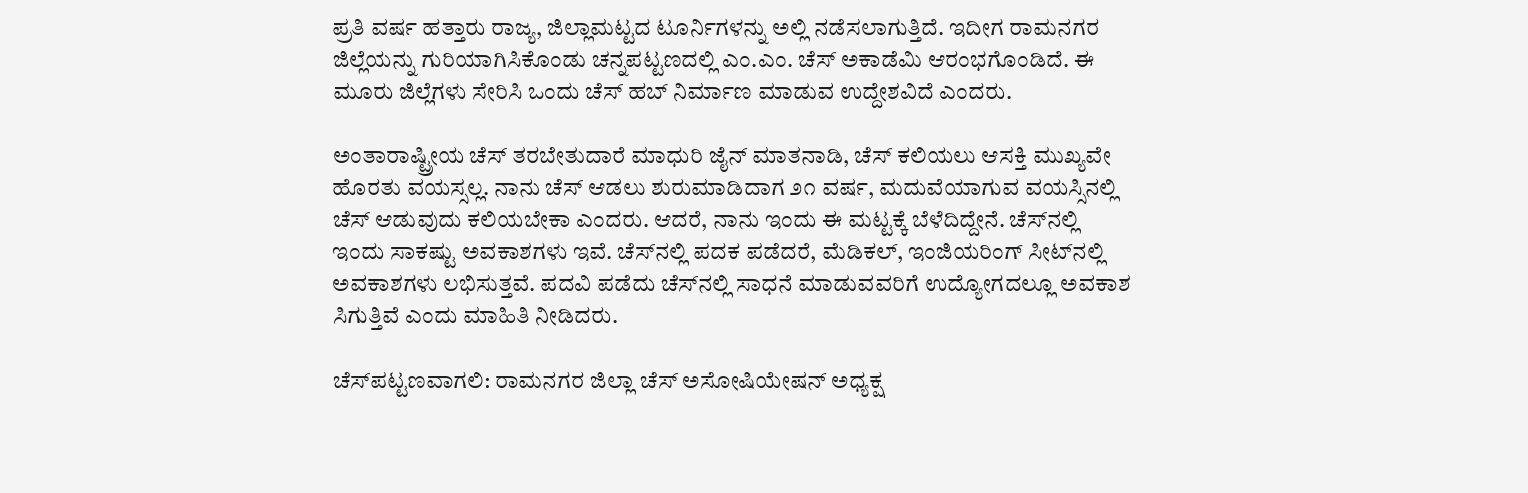ಪ್ರತಿ ವರ್ಷ ಹತ್ತಾರು ರಾಜ್ಯ, ಜಿಲ್ಲಾಮಟ್ಟದ ಟೂರ್ನಿಗಳನ್ನು ಅಲ್ಲಿ ನಡೆಸಲಾಗುತ್ತಿದೆ. ಇದೀಗ ರಾಮನಗರ ಜಿಲ್ಲೆಯನ್ನು ಗುರಿಯಾಗಿಸಿಕೊಂಡು ಚನ್ನಪಟ್ಟಣದಲ್ಲಿ ಎಂ.ಎಂ. ಚೆಸ್ ಅಕಾಡೆಮಿ ಆರಂಭಗೊಂಡಿದೆ. ಈ ಮೂರು ಜಿಲ್ಲೆಗಳು ಸೇರಿಸಿ ಒಂದು ಚೆಸ್ ಹಬ್ ನಿರ್ಮಾಣ ಮಾಡುವ ಉದ್ದೇಶವಿದೆ ಎಂದರು.

ಅಂತಾರಾಷ್ಟ್ರೀಯ ಚೆಸ್ ತರಬೇತುದಾರೆ ಮಾಧುರಿ ಜೈನ್ ಮಾತನಾಡಿ, ಚೆಸ್ ಕಲಿಯಲು ಆಸಕ್ತಿ ಮುಖ್ಯವೇ ಹೊರತು ವಯಸ್ಸಲ್ಲ. ನಾನು ಚೆಸ್ ಆಡಲು ಶುರುಮಾಡಿದಾಗ ೨೧ ವರ್ಷ, ಮದುವೆಯಾಗುವ ವಯಸ್ಸಿನಲ್ಲಿ ಚೆಸ್ ಆಡುವುದು ಕಲಿಯಬೇಕಾ ಎಂದರು. ಆದರೆ, ನಾನು ಇಂದು ಈ ಮಟ್ಟಕ್ಕೆ ಬೆಳೆದಿದ್ದೇನೆ. ಚೆಸ್‌ನಲ್ಲಿ ಇಂದು ಸಾಕಷ್ಟು ಅವಕಾಶಗಳು ಇವೆ. ಚೆಸ್‌ನಲ್ಲಿ ಪದಕ ಪಡೆದರೆ, ಮೆಡಿಕಲ್, ಇಂಜಿಯರಿಂಗ್ ಸೀಟ್‌ನಲ್ಲಿ ಅವಕಾಶಗಳು ಲಭಿಸುತ್ತವೆ. ಪದವಿ ಪಡೆದು ಚೆಸ್‌ನಲ್ಲಿ ಸಾಧನೆ ಮಾಡುವವರಿಗೆ ಉದ್ಯೋಗದಲ್ಲೂ ಅವಕಾಶ ಸಿಗುತ್ತಿವೆ ಎಂದು ಮಾಹಿತಿ ನೀಡಿದರು.

ಚೆಸ್‌ಪಟ್ಟಣವಾಗಲಿ: ರಾಮನಗರ ಜಿಲ್ಲಾ ಚೆಸ್ ಅಸೋಷಿಯೇಷನ್ ಅಧ್ಯಕ್ಷ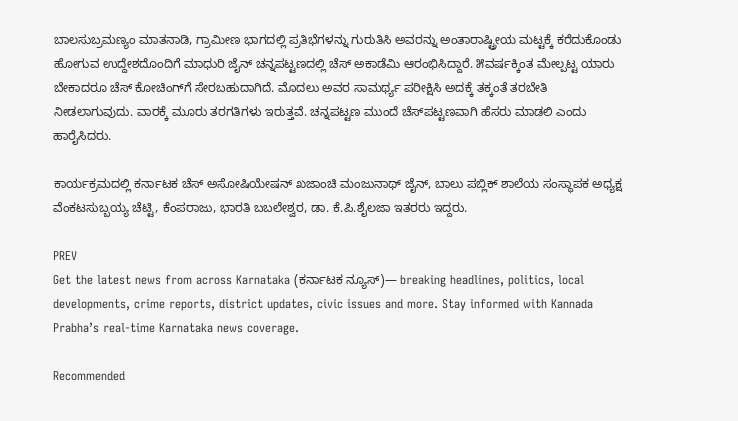ಬಾಲಸುಬ್ರಮಣ್ಯಂ ಮಾತನಾಡಿ, ಗ್ರಾಮೀಣ ಭಾಗದಲ್ಲಿ ಪ್ರತಿಭೆಗಳನ್ನು ಗುರುತಿಸಿ ಅವರನ್ನು ಅಂತಾರಾಷ್ಟ್ರೀಯ ಮಟ್ಟಕ್ಕೆ ಕರೆದುಕೊಂಡು ಹೋಗುವ ಉದ್ದೇಶದೊಂದಿಗೆ ಮಾಧುರಿ ಜೈನ್ ಚನ್ನಪಟ್ಟಣದಲ್ಲಿ ಚೆಸ್ ಅಕಾಡೆಮಿ ಆರಂಭಿಸಿದ್ದಾರೆ. ೫ವರ್ಷಕ್ಕಿಂತ ಮೇಲ್ಪಟ್ಟ ಯಾರು ಬೇಕಾದರೂ ಚೆಸ್ ಕೋಚಿಂಗ್‌ಗೆ ಸೇರಬಹುದಾಗಿದೆ. ಮೊದಲು ಅವರ ಸಾಮರ್ಥ್ಯ ಪರೀಕ್ಷಿಸಿ ಅದಕ್ಕೆ ತಕ್ಕಂತೆ ತರಬೇತಿ ನೀಡಲಾಗುವುದು. ವಾರಕ್ಕೆ ಮೂರು ತರಗತಿಗಳು ಇರುತ್ತವೆ. ಚನ್ನಪಟ್ಟಣ ಮುಂದೆ ಚೆಸ್‌ಪಟ್ಟಣವಾಗಿ ಹೆಸರು ಮಾಡಲಿ ಎಂದು ಹಾರೈಸಿದರು.

ಕಾರ್ಯಕ್ರಮದಲ್ಲಿ ಕರ್ನಾಟಕ ಚೆಸ್ ಅಸೋಷಿಯೇಷನ್ ಖಜಾಂಚಿ ಮಂಜುನಾಥ್ ಜೈನ್, ಬಾಲು ಪಬ್ಲಿಕ್ ಶಾಲೆಯ ಸಂಸ್ಥಾಪಕ ಅಧ್ಯಕ್ಷ ವೆಂಕಟಸುಬ್ಬಯ್ಯ ಚೆಟ್ಟಿ, ಕೆಂಪರಾಜು, ಭಾರತಿ ಬಬಲೇಶ್ವರ, ಡಾ. ಕೆ.ಪಿ.ಶೈಲಜಾ ಇತರರು ಇದ್ದರು.

PREV
Get the latest news from across Karnataka (ಕರ್ನಾಟಕ ನ್ಯೂಸ್)— breaking headlines, politics, local developments, crime reports, district updates, civic issues and more. Stay informed with Kannada Prabha’s real‑time Karnataka news coverage.

Recommended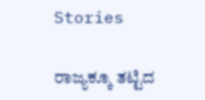Stories

ರಾಜ್ಯಕ್ಕೂ ತಟ್ಟಿದ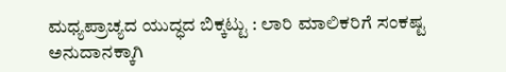ಮಧ್ಯಪ್ರಾಚ್ಯದ ಯುದ್ಧದ ಬಿಕ್ಕಟ್ಟು : ಲಾರಿ ಮಾಲಿಕರಿಗೆ ಸಂಕಷ್ಟ
ಅನುದಾನಕ್ಕಾಗಿ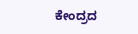ಕೇಂದ್ರದ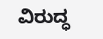ವಿರುದ್ಧ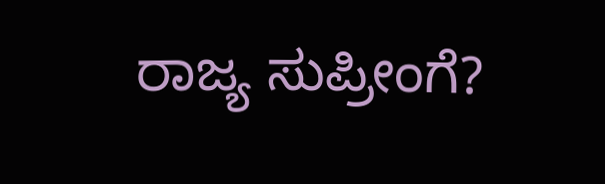ರಾಜ್ಯ ಸುಪ್ರೀಂಗೆ?